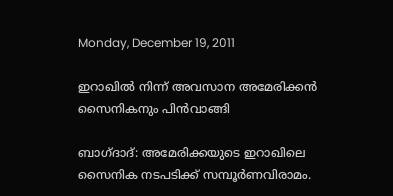Monday, December 19, 2011

ഇറാഖില്‍ നിന്ന് അവസാന അമേരിക്കന്‍ സൈനികനും പിന്‍വാങ്ങി

ബാഗ്ദാദ്: അമേരിക്കയുടെ ഇറാഖിലെ സൈനിക നടപടിക്ക് സമ്പൂര്‍ണവിരാമം.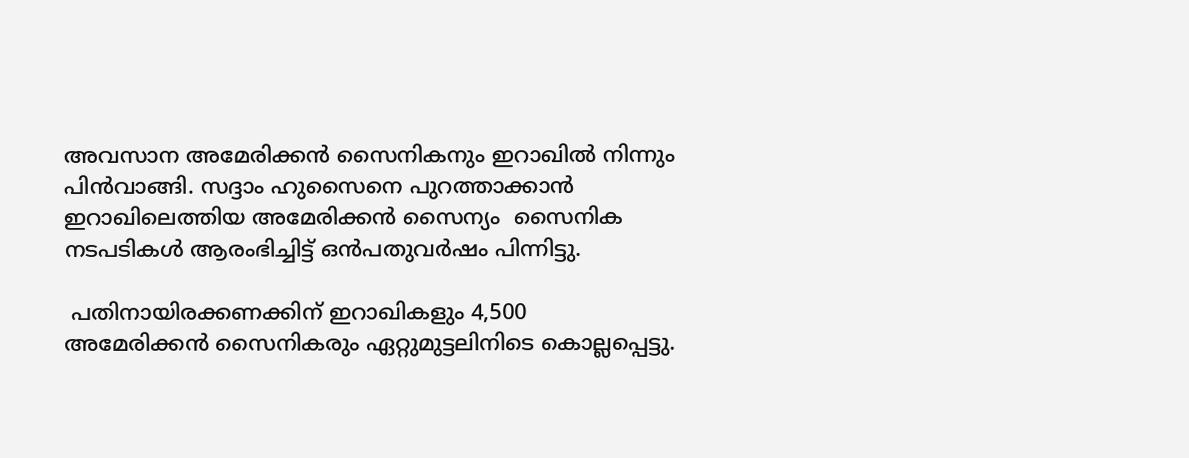അവസാന അമേരിക്കന്‍ സൈനികനും ഇറാഖില്‍ നിന്നും പിന്‍വാങ്ങി. സദ്ദാം ഹുസൈനെ പുറത്താക്കാന്‍ ഇറാഖിലെത്തിയ അമേരിക്കന്‍ സൈന്യം  സൈനിക നടപടികള്‍ ആരംഭിച്ചിട്ട് ഒന്‍പതുവര്‍ഷം പിന്നിട്ടു.

 പതിനായിരക്കണക്കിന് ഇറാഖികളും 4,500 അമേരിക്കന്‍ സൈനികരും ഏറ്റുമുട്ടലിനിടെ കൊല്ലപ്പെട്ടു.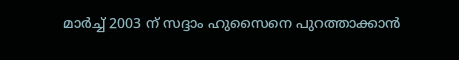മാര്‍ച്ച് 2003 ന് സദ്ദാം ഹുസൈനെ പുറത്താക്കാന്‍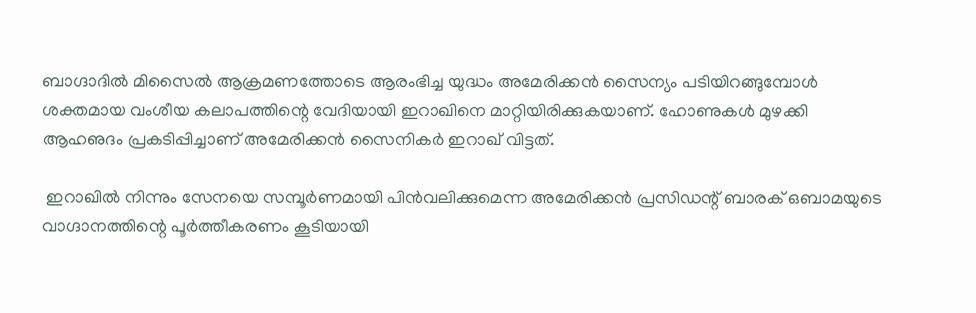ബാഗ്ദാദില്‍ മിസൈല്‍ ആക്രമണത്തോടെ ആരംഭിച്ച യുദ്ധം അമേരിക്കന്‍ സൈന്യം പടിയിറങ്ങുമ്പോള്‍ ശക്തമായ വംശീയ കലാപത്തിന്റെ വേദിയായി ഇറാഖിനെ മാറ്റിയിരിക്കുകയാണ്. ഹോണുകള്‍ മുഴക്കി ആഹഌദം പ്രകടിപ്പിച്ചാണ് അമേരിക്കന്‍ സൈനികര്‍ ഇറാഖ് വിട്ടത്.

 ഇറാഖില്‍ നിന്നും സേനയെ സമ്പൂര്‍ണമായി പിന്‍വലിക്കുമെന്ന അമേരിക്കന്‍ പ്രസിഡന്റ് ബാരക് ഒബാമയുടെ വാഗ്ദാനത്തിന്റെ പൂര്‍ത്തീകരണം കൂടിയായി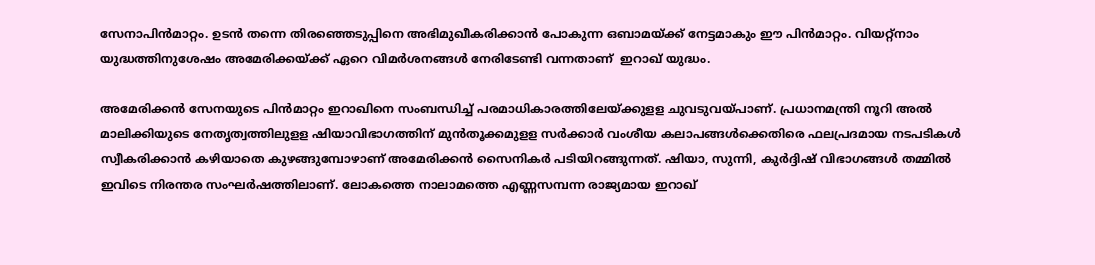സേനാപിന്‍മാറ്റം. ഉടന്‍ തന്നെ തിരഞ്ഞെടുപ്പിനെ അഭിമുഖീകരിക്കാന്‍ പോകുന്ന ഒബാമയ്ക്ക് നേട്ടമാകും ഈ പിന്‍മാറ്റം. വിയറ്റ്‌നാം യുദ്ധത്തിനുശേഷം അമേരിക്കയ്ക്ക് ഏറെ വിമര്‍ശനങ്ങള്‍ നേരിടേണ്ടി വന്നതാണ്  ഇറാഖ് യുദ്ധം.

അമേരിക്കന്‍ സേനയുടെ പിന്‍മാറ്റം ഇറാഖിനെ സംബന്ധിച്ച് പരമാധികാരത്തിലേയ്ക്കുളള ചുവടുവയ്പാണ്. പ്രധാനമന്ത്രി നൂറി അല്‍ മാലിക്കിയുടെ നേതൃത്വത്തിലുളള ഷിയാവിഭാഗത്തിന് മുന്‍തൂക്കമുളള സര്‍ക്കാര്‍ വംശീയ കലാപങ്ങള്‍ക്കെതിരെ ഫലപ്രദമായ നടപടികള്‍ സ്വീകരിക്കാന്‍ കഴിയാതെ കുഴങ്ങുമ്പോഴാണ് അമേരിക്കന്‍ സൈനികര്‍ പടിയിറങ്ങുന്നത്. ഷിയാ, സുന്നി, കുര്‍ദ്ദിഷ് വിഭാഗങ്ങള്‍ തമ്മില്‍ ഇവിടെ നിരന്തര സംഘര്‍ഷത്തിലാണ്. ലോകത്തെ നാലാമത്തെ എണ്ണസമ്പന്ന രാജ്യമായ ഇറാഖ്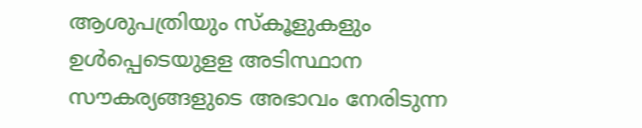ആശുപത്രിയും സ്‌കൂളുകളും ഉള്‍പ്പെടെയുളള അടിസ്ഥാന സൗകര്യങ്ങളുടെ അഭാവം നേരിടുന്ന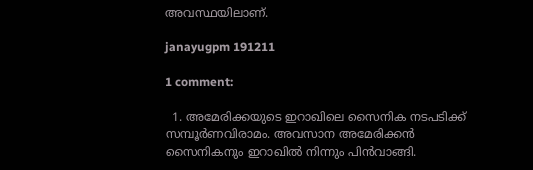അവസ്ഥയിലാണ്.

janayugpm 191211

1 comment:

  1. അമേരിക്കയുടെ ഇറാഖിലെ സൈനിക നടപടിക്ക് സമ്പൂര്‍ണവിരാമം. അവസാന അമേരിക്കന്‍ സൈനികനും ഇറാഖില്‍ നിന്നും പിന്‍വാങ്ങി.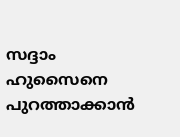സദ്ദാം ഹുസൈനെ പുറത്താക്കാന്‍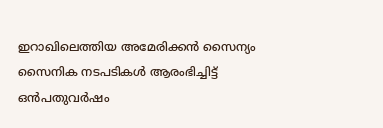ഇറാഖിലെത്തിയ അമേരിക്കന്‍ സൈന്യം സൈനിക നടപടികള്‍ ആരംഭിച്ചിട്ട് ഒന്‍പതുവര്‍ഷം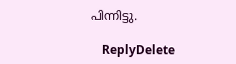പിന്നിട്ടു.

    ReplyDelete